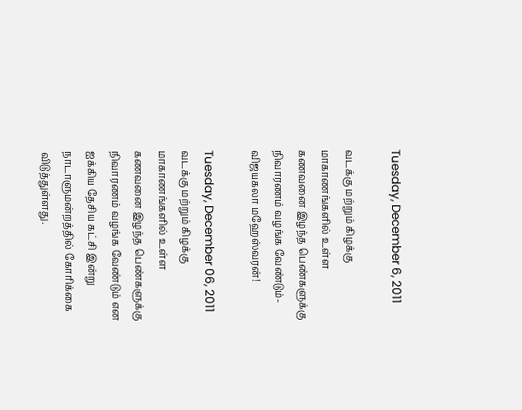Tuesday, December 6, 2011

வடக்கு மற்றும் கிழக்கு மாகாணங்களில் உள்ள கணவனை இழந்த பெண்களுக்கு நிவாரணம் வழங்க வேண்டும்-விஜயகலா மஹேஸ்வரன்!

Tuesday, December 06, 2011
வடக்கு மற்றும் கிழக்கு மாகாணங்களில் உள்ள கணவனை இழந்த பெண்களுக்கு நிவாரணம் வழங்க வேண்டும் என ஐக்கிய தேசிய கட்சி இன்று நாடாளுமன்றத்தில் கோரிக்கை விடுத்துள்ளது.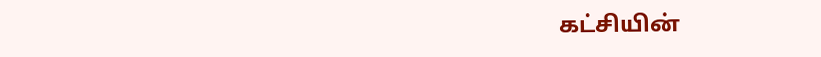கட்சியின்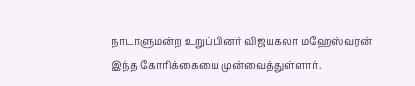நாடாளுமன்ற உறுப்பினர் விஜயகலா மஹேஸ்வரன் இந்த கோரிக்கையை முன்வைத்துள்ளார்.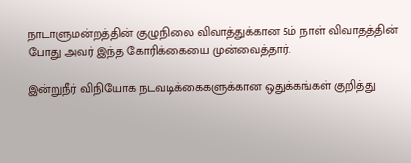நாடாளுமன்றத்தின் குழுநிலை விவாத்துக்கான 5ம் நாள் விவாதத்தின் போது அவர் இந்த கோரிக்கையை முன்வைத்தார்.

இன்றுநீர் விநியோக நடவடிக்கைகளுக்கான ஒதுக்கங்கள் குறித்து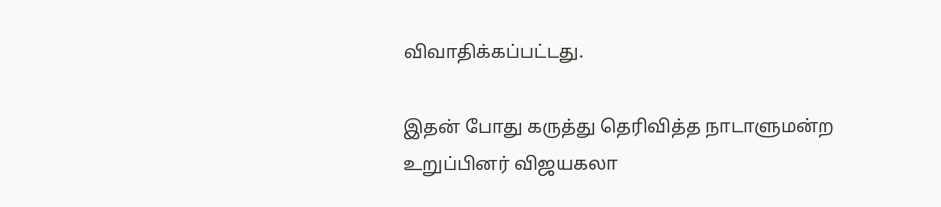விவாதிக்கப்பட்டது.

இதன் போது கருத்து தெரிவித்த நாடாளுமன்ற உறுப்பினர் விஜயகலா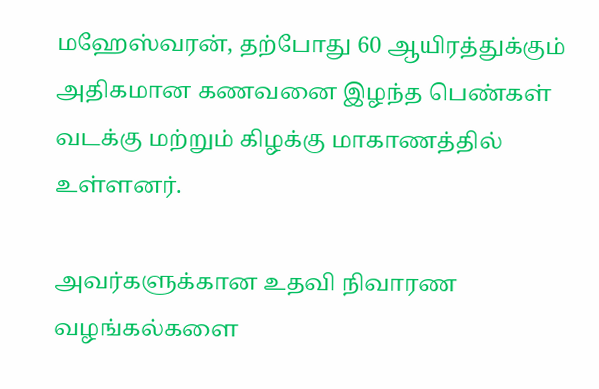மஹேஸ்வரன், தற்போது 60 ஆயிரத்துக்கும் அதிகமான கணவனை இழந்த பெண்கள் வடக்கு மற்றும் கிழக்கு மாகாணத்தில் உள்ளனர்.

அவர்களுக்கான உதவி நிவாரண வழங்கல்களை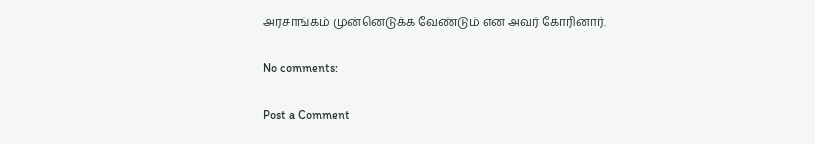அரசாங்கம் முன்னெடுக்க வேண்டும் என அவர் கோரினார்.

No comments:

Post a Comment